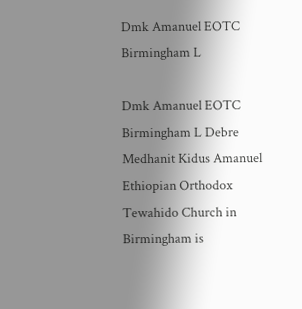Dmk Amanuel EOTC Birmingham L

Dmk Amanuel EOTC Birmingham L Debre Medhanit Kidus Amanuel Ethiopian Orthodox Tewahido Church in Birmingham is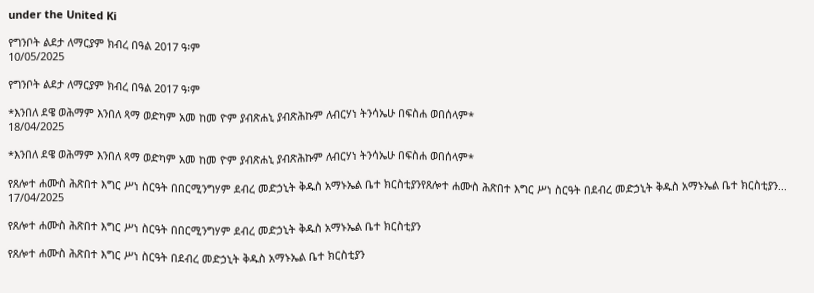under the United Ki

የግንቦት ልደታ ለማርያም ክብረ በዓል 2017 ዓ፡ም
10/05/2025

የግንቦት ልደታ ለማርያም ክብረ በዓል 2017 ዓ፡ም

*እንበለ ደዌ ወሕማም እንበለ ጻማ ወድካም አመ ከመ ዮም ያብጽሐኒ ያብጽሕኩም ለብርሃነ ትንሳኤሁ በፍስሐ ወበሰላም*
18/04/2025

*እንበለ ደዌ ወሕማም እንበለ ጻማ ወድካም አመ ከመ ዮም ያብጽሐኒ ያብጽሕኩም ለብርሃነ ትንሳኤሁ በፍስሐ ወበሰላም*

የጸሎተ ሐሙስ ሕጽበተ እግር ሥነ ስርዓት በበርሚንግሃም ደብረ መድኃኒት ቅዱስ አማኑኤል ቤተ ክርስቲያንየጸሎተ ሐሙስ ሕጽበተ እግር ሥነ ስርዓት በደብረ መድኃኒት ቅዱስ አማኑኤል ቤተ ክርስቲያን...
17/04/2025

የጸሎተ ሐሙስ ሕጽበተ እግር ሥነ ስርዓት በበርሚንግሃም ደብረ መድኃኒት ቅዱስ አማኑኤል ቤተ ክርስቲያን

የጸሎተ ሐሙስ ሕጽበተ እግር ሥነ ስርዓት በደብረ መድኃኒት ቅዱስ አማኑኤል ቤተ ክርስቲያን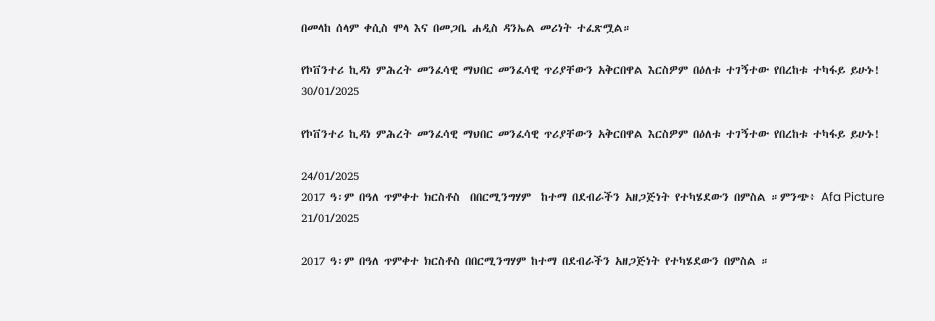በመላከ ሰላም ቀሲስ ሞላ እና በመጋቤ ሐዲስ ዳንኤል መሪነት ተፈጽሟል።

የኮቨንተሪ ኪዳነ ምሕረት መንፈሳዊ ማህበር መንፈሳዊ ጥሪያቸውን አቅርበዋል እርስዎም በዕለቱ ተገኝተው የበረከቱ ተካፋይ ይሁኑ!
30/01/2025

የኮቨንተሪ ኪዳነ ምሕረት መንፈሳዊ ማህበር መንፈሳዊ ጥሪያቸውን አቅርበዋል እርስዎም በዕለቱ ተገኝተው የበረከቱ ተካፋይ ይሁኑ!

24/01/2025
2017 ዓ፡ም በዓለ ጥምቀተ ክርስቶስ  በበርሚንግሃም  ከተማ በደብራችን አዘጋጅነት የተካሄደውን በምስል ።ምንጭ፥ Afa Picture
21/01/2025

2017 ዓ፡ም በዓለ ጥምቀተ ክርስቶስ በበርሚንግሃም ከተማ በደብራችን አዘጋጅነት የተካሄደውን በምስል ።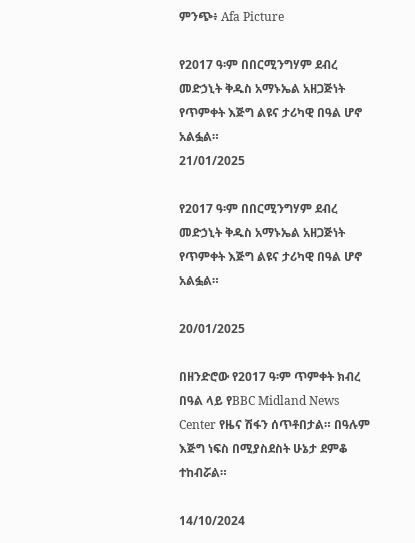ምንጭ፥ Afa Picture

የ2017 ዓ፡ም በበርሚንግሃም ደብረ መድኃኒት ቅዱስ አማኑኤል አዘጋጅነት የጥምቀት እጅግ ልዩና ታሪካዊ በዓል ሆኖ አልፏል።
21/01/2025

የ2017 ዓ፡ም በበርሚንግሃም ደብረ መድኃኒት ቅዱስ አማኑኤል አዘጋጅነት የጥምቀት እጅግ ልዩና ታሪካዊ በዓል ሆኖ አልፏል።

20/01/2025

በዘንድሮው የ2017 ዓ፡ም ጥምቀት ክብረ በዓል ላይ የBBC Midland News Center የዜና ሽፋን ሰጥቶበታል። በዓሉም እጅግ ነፍስ በሚያስደስት ሁኔታ ደምቆ ተከብሯል።

14/10/2024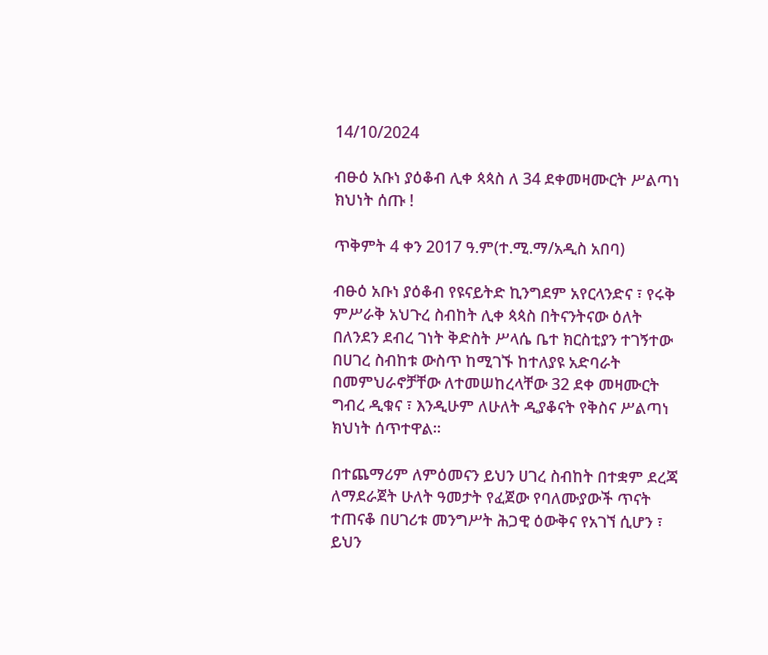14/10/2024

ብፁዕ አቡነ ያዕቆብ ሊቀ ጳጳስ ለ 34 ደቀመዛሙርት ሥልጣነ ክህነት ሰጡ !

ጥቅምት 4 ቀን 2017 ዓ.ም(ተ.ሚ.ማ/አዲስ አበባ)

ብፁዕ አቡነ ያዕቆብ የዩናይትድ ኪንግደም አየርላንድና ፣ የሩቅ ምሥራቅ አህጉረ ስብከት ሊቀ ጳጳስ በትናንትናው ዕለት በለንደን ደብረ ገነት ቅድስት ሥላሴ ቤተ ክርስቲያን ተገኝተው በሀገረ ስብከቱ ውስጥ ከሚገኙ ከተለያዩ አድባራት በመምህራኖቻቸው ለተመሠከረላቸው 32 ደቀ መዛሙርት ግብረ ዲቁና ፣ እንዲሁም ለሁለት ዲያቆናት የቅስና ሥልጣነ ክህነት ሰጥተዋል።

በተጨማሪም ለምዕመናን ይህን ሀገረ ስብከት በተቋም ደረጃ ለማደራጀት ሁለት ዓመታት የፈጀው የባለሙያውች ጥናት ተጠናቆ በሀገሪቱ መንግሥት ሕጋዊ ዕውቅና የአገኘ ሲሆን ፣ ይህን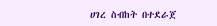ሀገረ ስብከት በተደራጀ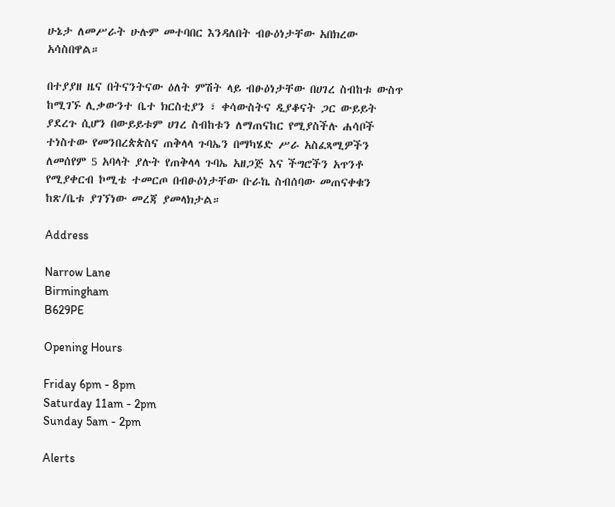ሁኔታ ለመሥራት ሁሉም መተባበር እንዳለበት ብፁዕነታቸው አበክረው አሳስበዋል።

በተያያዘ ዜና በትናንትናው ዕለት ምሽት ላይ ብፁዕነታቸው በሀገረ ስብከቱ ውስጥ ከሚገኙ ሊቃውንተ ቤተ ክርስቲያን ፣ ቀሳውስትና ዲያቆናት ጋር ውይይት ያደረጉ ሲሆን በውይይቱም ሀገረ ስብከቱን ለማጠናከር የሚያስችሉ ሐሳቦች ተነስተው የመንበረጵጵስና ጠቅላላ ጉባኤን በማካሄድ ሥራ አስፈጻሚዎችን ለመሰየም 5 አባላት ያሉት የጠቅላላ ጉባኤ አዘጋጅ እና ችግሮችን አጥንቶ የሚያቀርብ ኮሚቴ ተመርጦ በብፁዕነታቸው ቡራኬ ስብሰባው መጠናቀቁን ከጽ/ቤቱ ያገኘነው መረጃ ያመላክታል።

Address

Narrow Lane
Birmingham
B629PE

Opening Hours

Friday 6pm - 8pm
Saturday 11am - 2pm
Sunday 5am - 2pm

Alerts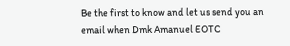Be the first to know and let us send you an email when Dmk Amanuel EOTC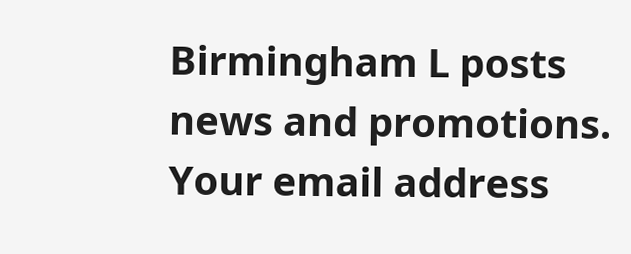Birmingham L posts news and promotions. Your email address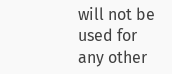will not be used for any other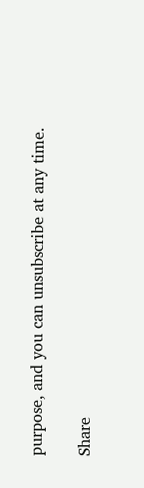purpose, and you can unsubscribe at any time.

Share